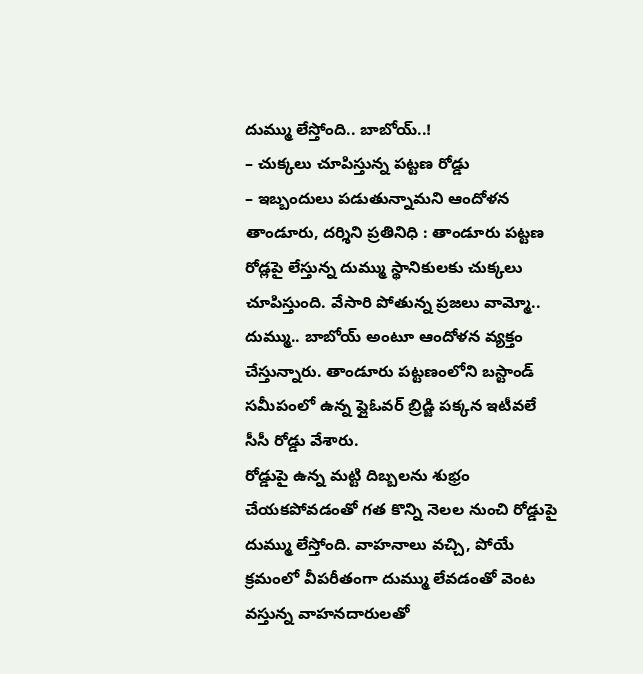దుమ్ము లేస్తోంది.. బాబోయ్..!
– చుక్కలు చూపిస్తున్న పట్టణ రోడ్డు
– ఇబ్బందులు పడుతున్నామని ఆందోళన
తాండూరు, దర్శిని ప్రతినిధి : తాండూరు పట్టణ రోడ్లపై లేస్తున్న దుమ్ము స్థానికులకు చుక్కలు చూపిస్తుంది. వేసారి పోతున్న ప్రజలు వామ్మో.. దుమ్ము.. బాబోయ్ అంటూ ఆందోళన వ్యక్తం చేస్తున్నారు. తాండూరు పట్టణంలోని బస్టాండ్ సమీపంలో ఉన్న ప్లైఓవర్ బ్రిడ్జి పక్కన ఇటీవలే సీసీ రోడ్డు వేశారు.
రోడ్డుపై ఉన్న మట్టి దిబ్బలను శుభ్రం చేయకపోవడంతో గత కొన్ని నెలల నుంచి రోడ్డుపై దుమ్ము లేస్తోంది. వాహనాలు వచ్చి, పోయే క్రమంలో వీపరీతంగా దుమ్ము లేవడంతో వెంట వస్తున్న వాహనదారులతో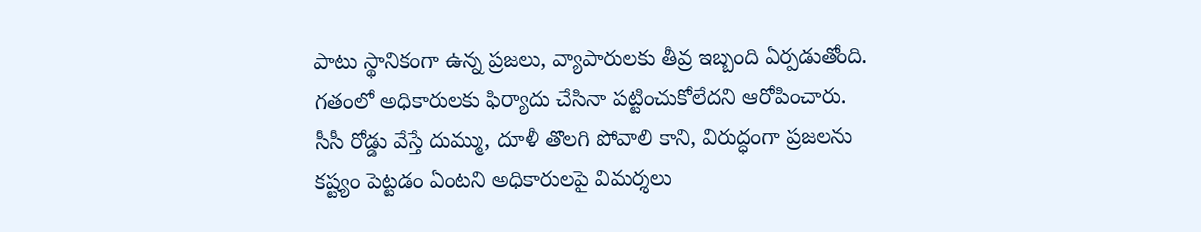పాటు స్థానికంగా ఉన్న ప్రజలు, వ్యాపారులకు తీవ్ర ఇబ్బంది ఏర్పడుతోంది. గతంలో అధికారులకు ఫిర్యాదు చేసినా పట్టించుకోలేదని ఆరోపించారు.
సీసీ రోడ్డు వేస్తే దుమ్ము, దూళీ తొలగి పోవాలి కాని, విరుద్ధంగా ప్రజలను కష్ట్యం పెట్టడం ఏంటని అధికారులపై విమర్శలు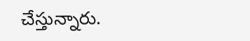చేస్తున్నారు.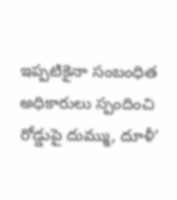ఇప్పటికైనా సంబంధిత అధికారులు స్పందించి రోడ్డుపై దుమ్ము, దూళీ’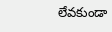లేవకుండా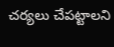చర్యలు చేపట్టాలని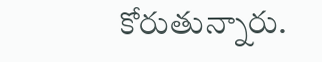కోరుతున్నారు.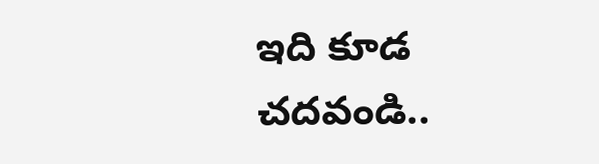ఇది కూడ చదవండి..